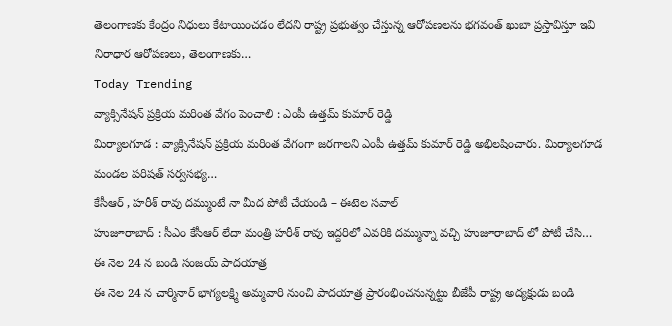తెలంగాణకు కేంద్రం నిధులు కేటాయించడం లేదని రాష్ట్ర ప్రభుత్వం చేస్తున్న ఆరోపణలను భగవంత్ ఖుబా ప్రస్తావిస్తూ ఇవి నిరాధార ఆరోపణలు, తెలంగాణకు…
Today Trending
వ్యాక్సినేషన్ ప్రక్రియ మరింత వేగం పెంచాలి : ఎంపీ ఉత్తమ్ కుమార్ రెడ్డి
మిర్యాలగూడ : వ్యాక్సినేషన్ ప్రక్రియ మరింత వేగంగా జరగాలని ఎంపీ ఉత్తమ్ కుమార్ రెడ్డి అభిలషించారు. మిర్యాలగూడ మండల పరిషత్ సర్వసభ్య…
కేసీఆర్ , హరీశ్ రావు దమ్ముంటే నా మీద పోటీ చేయండి – ఈటెల సవాల్
హుజూరాబాద్ : సీఎం కేసీఆర్ లేదా మంత్రి హరీశ్ రావు ఇద్దరిలో ఎవరికి దమ్మున్నా వచ్చి హుజూరాబాద్ లో పోటీ చేసి…
ఈ నెల 24 న బండి సంజయ్ పాదయాత్ర
ఈ నెల 24 న చార్మినార్ భాగ్యలక్ష్మి అమ్మవారి నుంచి పాదయాత్ర ప్రారంభించనున్నట్టు బీజేపీ రాష్ట్ర అద్యక్షుడు బండి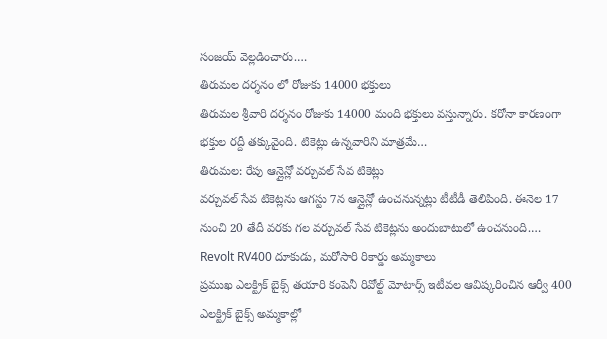సంజయ్ వెల్లడించారు.…
తిరుమల దర్శనం లో రోజుకు 14000 భక్తులు
తిరుమల శ్రీవారి దర్శనం రోజుకు 14000 మంది భక్తులు వస్తున్నారు. కరోనా కారణంగా భక్తుల రద్దీ తక్కువైంది. టికెట్లు ఉన్నవారిని మాత్రమే…
తిరుమల: రేపు ఆన్లైన్లో వర్చువల్ సేవ టికెట్లు
వర్చువల్ సేవ టికెట్లను ఆగస్టు 7న ఆన్లైన్లో ఉంచనున్నట్లు టీటీడీ తెలిపింది. ఈనెల 17 నుంచి 20 తేదీ వరకు గల వర్చువల్ సేవ టికెట్లను అందుబాటులో ఉంచనుంది.…
Revolt RV400 దూకుడు, మరోసారి రికార్డు అమ్మకాలు
ప్రముఖ ఎలక్ట్రిక్ బైక్స్ తయారి కంపెనీ రివోల్ట్ మోటార్స్ ఇటీవల ఆవిష్కరించిన ఆర్వీ 400 ఎలక్ట్రిక్ బైక్స్ అమ్మకాల్లో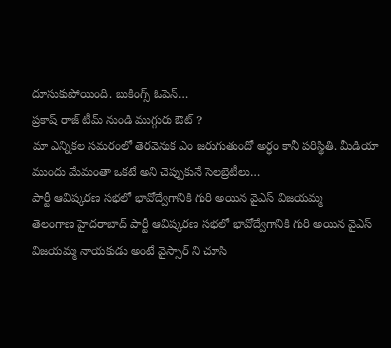దూసుకుపోయింది. బుకింగ్స్ ఓపెన్…
ప్రకాష్ రాజ్ టీమ్ నుండి ముగ్గురు ఔట్ ?
మా ఎన్నికల సమరంలో తెరవెనుక ఎం జరుగుతుందో అర్ధం కానీ పరిస్థితి. మీడియా ముందు మేమంతా ఒకటే అని చెప్పుకునే సెలబ్రెటీలు…
పార్టీ ఆవిష్కరణ సభలో భావోద్వేగానికి గురి అయిన వైఎస్ విజయమ్మ
తెలంగాణ హైదరాబాద్ పార్టీ ఆవిష్కరణ సభలో భావోద్వేగానికి గురి అయిన వైఎస్ విజయమ్మ నాయకుడు అంటే వైస్సార్ ని చూసి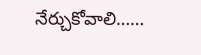నేర్చుకోవాలి……